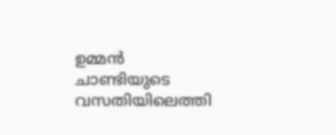ഉമ്മൻ ചാണ്ടിയുടെ വസതിയിലെത്തി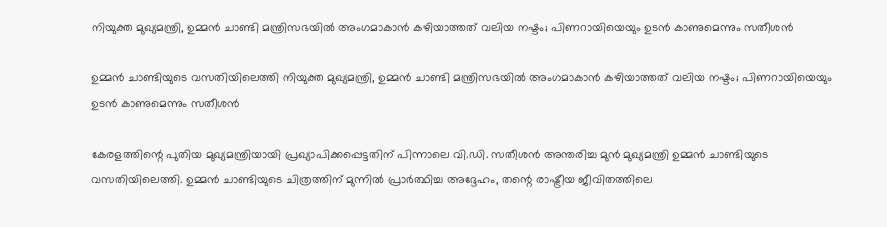നിയുക്ത മുഖ്യമന്ത്രി, ഉമ്മൻ ചാണ്ടി മന്ത്രിസഭയിൽ അംഗമാകാൻ കഴിയാത്തത് വലിയ നഷ്ടം; പിണറായിയെയും ഉടൻ കാണുമെന്നും സതീശൻ

ഉമ്മൻ ചാണ്ടിയുടെ വസതിയിലെത്തി നിയുക്ത മുഖ്യമന്ത്രി, ഉമ്മൻ ചാണ്ടി മന്ത്രിസഭയിൽ അംഗമാകാൻ കഴിയാത്തത് വലിയ നഷ്ടം; പിണറായിയെയും ഉടൻ കാണുമെന്നും സതീശൻ

കേരളത്തിന്റെ പുതിയ മുഖ്യമന്ത്രിയായി പ്രഖ്യാപിക്കപ്പെട്ടതിന് പിന്നാലെ വി.ഡി. സതീശൻ അന്തരിച്ച മുൻ മുഖ്യമന്ത്രി ഉമ്മൻ ചാണ്ടിയുടെ വസതിയിലെത്തി. ഉമ്മൻ ചാണ്ടിയുടെ ചിത്രത്തിന് മുന്നിൽ പ്രാർത്ഥിച്ച അദ്ദേഹം, തന്റെ രാഷ്ട്രീയ ജീവിതത്തിലെ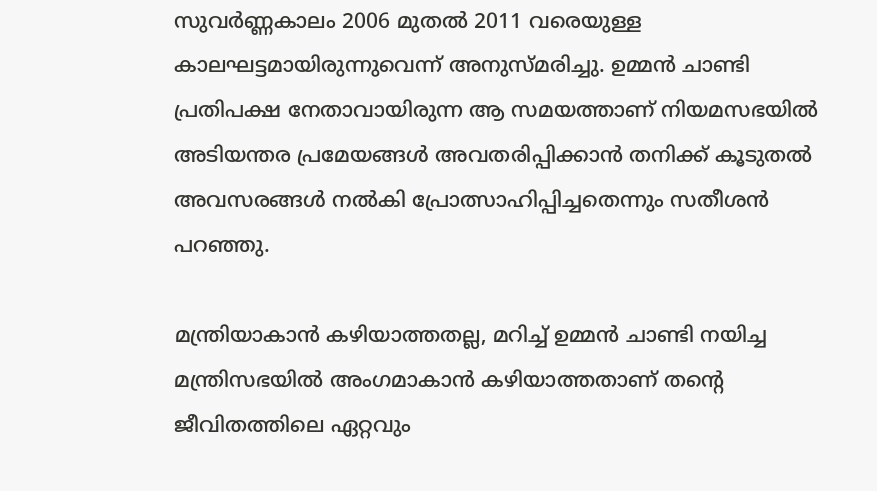സുവർണ്ണകാലം 2006 മുതൽ 2011 വരെയുള്ള കാലഘട്ടമായിരുന്നുവെന്ന് അനുസ്മരിച്ചു. ഉമ്മൻ ചാണ്ടി പ്രതിപക്ഷ നേതാവായിരുന്ന ആ സമയത്താണ് നിയമസഭയിൽ അടിയന്തര പ്രമേയങ്ങൾ അവതരിപ്പിക്കാൻ തനിക്ക് കൂടുതൽ അവസരങ്ങൾ നൽകി പ്രോത്സാഹിപ്പിച്ചതെന്നും സതീശൻ പറഞ്ഞു.

മന്ത്രിയാകാൻ കഴിയാത്തതല്ല, മറിച്ച് ഉമ്മൻ ചാണ്ടി നയിച്ച മന്ത്രിസഭയിൽ അംഗമാകാൻ കഴിയാത്തതാണ് തന്റെ ജീവിതത്തിലെ ഏറ്റവും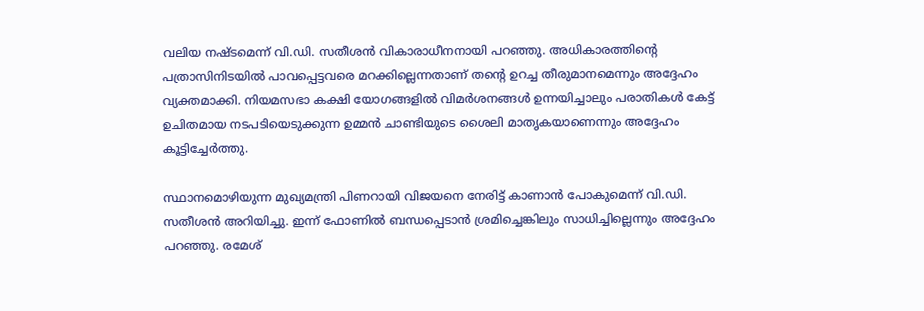വലിയ നഷ്ടമെന്ന് വി.ഡി. സതീശൻ വികാരാധീനനായി പറഞ്ഞു. അധികാരത്തിന്റെ പത്രാസിനിടയിൽ പാവപ്പെട്ടവരെ മറക്കില്ലെന്നതാണ് തന്റെ ഉറച്ച തീരുമാനമെന്നും അദ്ദേഹം വ്യക്തമാക്കി. നിയമസഭാ കക്ഷി യോഗങ്ങളിൽ വിമർശനങ്ങൾ ഉന്നയിച്ചാലും പരാതികൾ കേട്ട് ഉചിതമായ നടപടിയെടുക്കുന്ന ഉമ്മൻ ചാണ്ടിയുടെ ശൈലി മാതൃകയാണെന്നും അദ്ദേഹം കൂട്ടിച്ചേർത്തു.

സ്ഥാനമൊഴിയുന്ന മുഖ്യമന്ത്രി പിണറായി വിജയനെ നേരിട്ട് കാണാൻ പോകുമെന്ന് വി.ഡി. സതീശൻ അറിയിച്ചു. ഇന്ന് ഫോണിൽ ബന്ധപ്പെടാൻ ശ്രമിച്ചെങ്കിലും സാധിച്ചില്ലെന്നും അദ്ദേഹം പറഞ്ഞു. രമേശ്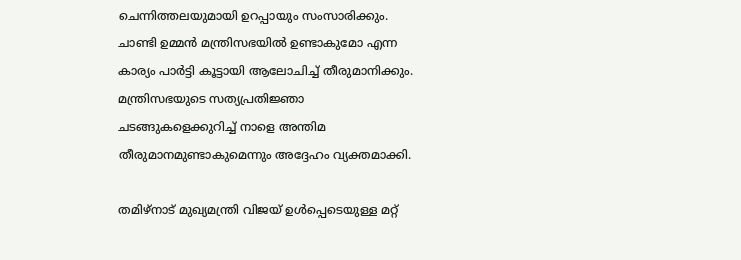ചെന്നിത്തലയുമായി ഉറപ്പായും സംസാരിക്കും. ചാണ്ടി ഉമ്മൻ മന്ത്രിസഭയിൽ ഉണ്ടാകുമോ എന്ന കാര്യം പാർട്ടി കൂട്ടായി ആലോചിച്ച് തീരുമാനിക്കും. മന്ത്രിസഭയുടെ സത്യപ്രതിജ്ഞാ ചടങ്ങുകളെക്കുറിച്ച് നാളെ അന്തിമ തീരുമാനമുണ്ടാകുമെന്നും അദ്ദേഹം വ്യക്തമാക്കി.

തമിഴ്നാട് മുഖ്യമന്ത്രി വിജയ് ഉൾപ്പെടെയുള്ള മറ്റ്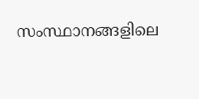സംസ്ഥാനങ്ങളിലെ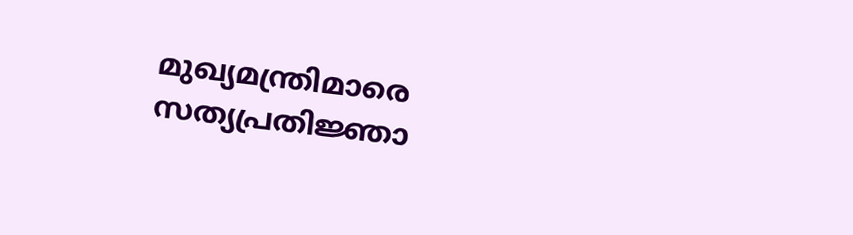മുഖ്യമന്ത്രിമാരെ സത്യപ്രതിജ്ഞാ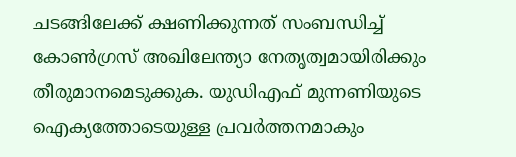ചടങ്ങിലേക്ക് ക്ഷണിക്കുന്നത് സംബന്ധിച്ച് കോൺഗ്രസ് അഖിലേന്ത്യാ നേതൃത്വമായിരിക്കും തീരുമാനമെടുക്കുക. യുഡിഎഫ് മുന്നണിയുടെ ഐക്യത്തോടെയുള്ള പ്രവർത്തനമാകും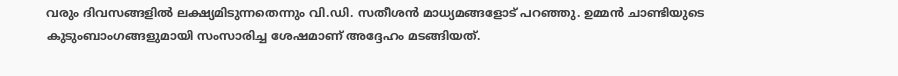വരും ദിവസങ്ങളിൽ ലക്ഷ്യമിടുന്നതെന്നും വി.ഡി. സതീശൻ മാധ്യമങ്ങളോട് പറഞ്ഞു. ഉമ്മൻ ചാണ്ടിയുടെ കുടുംബാംഗങ്ങളുമായി സംസാരിച്ച ശേഷമാണ് അദ്ദേഹം മടങ്ങിയത്.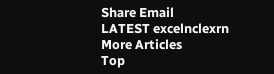Share Email
LATEST excelnclexrn
More Articles
Top